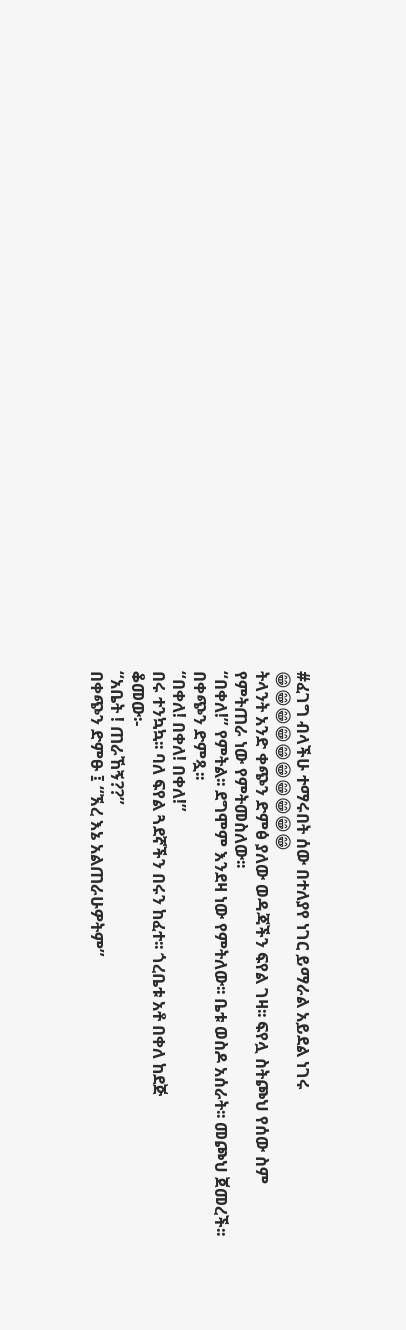#ፈገግ ብላችሁ ተማሩበት ሰው በተለያየ ነገር ይማራል አይደል ነገሩ
😁😁😁😁😁😁😁😁😁😁
ትላንት አንድ ቀጭን ድምፅ ያለው ወዳጃችን ፍየል ገዛ፡፡ ፍየሏ ስትጮህ የሰው ስም የምትጠራ ነው የምትመስለው፡፡
“በቀለ!” የምትል፡፡ ደግሞም እንደዛ ነው የምትለው፡፡ ቤቱ ወስዶ አሰራት፡፡ መጮህ ጀመረች፡፡ በቀጭን ድምጿ፡፡
“በቀለ! በቀለ! በቀለ!”
በሩ ተንኳኳ፡፡ ባለ ፍየል ጓደኛችን በሩን ከፈተ፡፡ ጎረቤቱ አቶ በቀለ ከደጅ
ቆመው፡-
“አቤት ! ጠራኸኝ??”
በቀጭን ድምፁ ፤ “ኧረ እኔ አልጠራሁዎትም”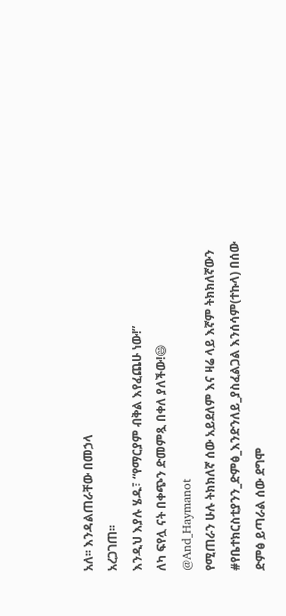አለ፡፡ እንዳልጠራቸው በመኃላ
አረጋገጠ፡፡
እንዲህ እያሉ ሄዱ፣ “የማርያም ብቅል እየፈጨሁ ነው!”
ለካ ፍየሏ ናት በቀጭን ድመምጿ በቀለ ያለችው!😄
@And_Haymanot
የሚጠራን ሁሉ ትክክለኛ ሰው አይደለም እና ዛሬ ላይ እኛም ትክክለኛውን #የቤተክርስቲያንን_ድምፅ_እንድንለይ_ያስፈልጋል እንሰሳም(ተኩላ) በሰው ድምፅ ይጣራል ሰው ደግሞ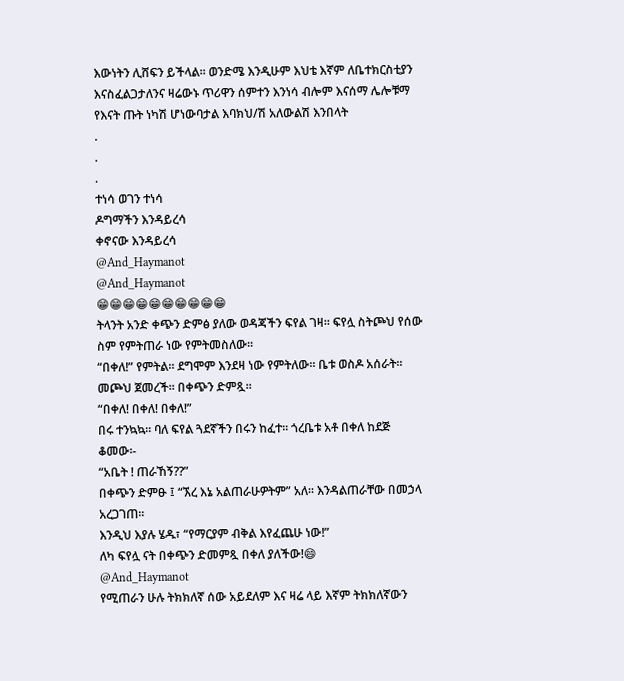እውነትን ሊሸፍን ይችላል፡፡ ወንድሜ እንዲሁም እህቴ እኛም ለቤተክርስቲያን እናስፈልጋታለንና ዛሬውኑ ጥሪዋን ሰምተን እንነሳ ብሎም እናሰማ ሌሎቹማ የእናት ጡት ነካሽ ሆነውባታል እባክህ/ሽ አለውልሽ እንበላት
.
.
.
ተነሳ ወገን ተነሳ
ዶግማችን እንዳይረሳ
ቀኖናው እንዳይረሳ
@And_Haymanot
@And_Haymanot
😁😁😁😁😁😁😁😁😁😁
ትላንት አንድ ቀጭን ድምፅ ያለው ወዳጃችን ፍየል ገዛ፡፡ ፍየሏ ስትጮህ የሰው ስም የምትጠራ ነው የምትመስለው፡፡
“በቀለ!” የምትል፡፡ ደግሞም እንደዛ ነው የምትለው፡፡ ቤቱ ወስዶ አሰራት፡፡ መጮህ ጀመረች፡፡ በቀጭን ድምጿ፡፡
“በቀለ! በቀለ! በቀለ!”
በሩ ተንኳኳ፡፡ ባለ ፍየል ጓደኛችን በሩን ከፈተ፡፡ ጎረቤቱ አቶ በቀለ ከደጅ
ቆመው፡-
“አቤት ! ጠራኸኝ??”
በቀጭን ድምፁ ፤ “ኧረ እኔ አልጠራሁዎትም” አለ፡፡ እንዳልጠራቸው በመኃላ
አረጋገጠ፡፡
እንዲህ እያሉ ሄዱ፣ “የማርያም ብቅል እየፈጨሁ ነው!”
ለካ ፍየሏ ናት በቀጭን ድመምጿ በቀለ ያለችው!😄
@And_Haymanot
የሚጠራን ሁሉ ትክክለኛ ሰው አይደለም እና ዛሬ ላይ እኛም ትክክለኛውን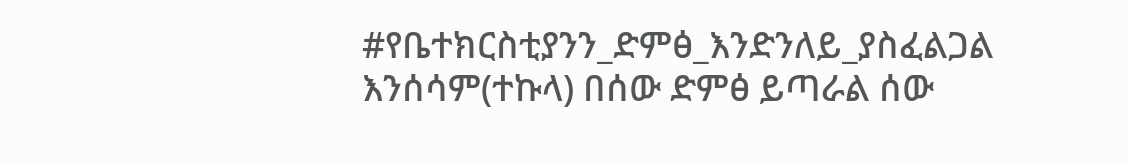#የቤተክርስቲያንን_ድምፅ_እንድንለይ_ያስፈልጋል እንሰሳም(ተኩላ) በሰው ድምፅ ይጣራል ሰው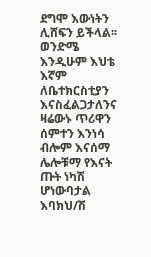ደግሞ እውነትን ሊሸፍን ይችላል፡፡ ወንድሜ እንዲሁም እህቴ እኛም ለቤተክርስቲያን እናስፈልጋታለንና ዛሬውኑ ጥሪዋን ሰምተን እንነሳ ብሎም እናሰማ ሌሎቹማ የእናት ጡት ነካሽ ሆነውባታል እባክህ/ሽ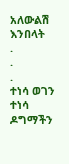አለውልሽ እንበላት
.
.
.
ተነሳ ወገን ተነሳ
ዶግማችን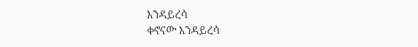እንዳይረሳ
ቀኖናው እንዳይረሳ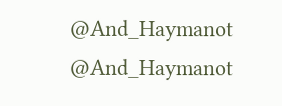@And_Haymanot
@And_Haymanot